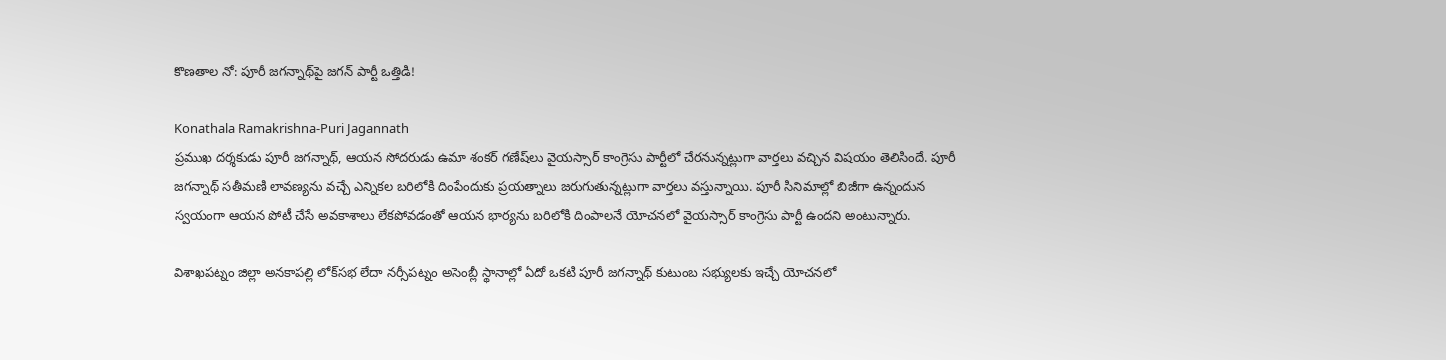కొణతాల నో: పూరీ జగన్నాథ్‌పై జగన్ పార్టీ ఒత్తిడి!

Konathala Ramakrishna-Puri Jagannath
ప్రముఖ దర్శకుడు పూరీ జగన్నాథ్, ఆయన సోదరుడు ఉమా శంకర్ గణేష్‌లు వైయస్సార్ కాంగ్రెసు పార్టీలో చేరనున్నట్లుగా వార్తలు వచ్చిన విషయం తెలిసిందే. పూరీ జగన్నాథ్ సతీమణి లావణ్యను వచ్చే ఎన్నికల బరిలోకి దింపేందుకు ప్రయత్నాలు జరుగుతున్నట్లుగా వార్తలు వస్తున్నాయి. పూరీ సినిమాల్లో బిజీగా ఉన్నందున స్వయంగా ఆయన పోటీ చేసే అవకాశాలు లేకపోవడంతో ఆయన భార్యను బరిలోకి దింపాలనే యోచనలో వైయస్సార్ కాంగ్రెసు పార్టీ ఉందని అంటున్నారు.

విశాఖపట్నం జిల్లా అనకాపల్లి లోక్‌సభ లేదా నర్సీపట్నం అసెంబ్లీ స్థానాల్లో ఏదో ఒకటి పూరీ జగన్నాథ్ కుటుంబ సభ్యులకు ఇచ్చే యోచనలో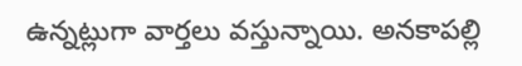ఉన్నట్లుగా వార్తలు వస్తున్నాయి. అనకాపల్లి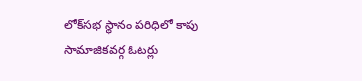లోక్‌సభ స్థానం పరిధిలో కాపు సామాజికవర్గ ఓటర్లు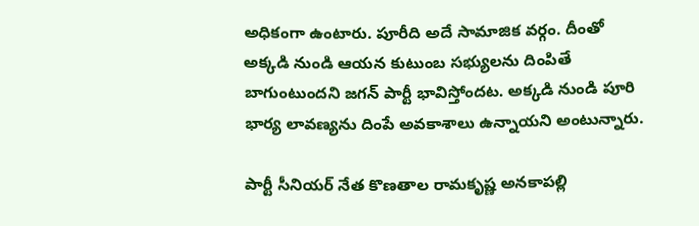అధికంగా ఉంటారు. పూరీది అదే సామాజిక వర్గం. దీంతో అక్కడి నుండి ఆయన కుటుంబ సభ్యులను దింపితే బాగుంటుందని జగన్ పార్టీ భావిస్తోందట. అక్కడి నుండి పూరి భార్య లావణ్యను దింపే అవకాశాలు ఉన్నాయని అంటున్నారు.

పార్టీ సీనియర్ నేత కొణతాల రామకృష్ణ అనకాపల్లి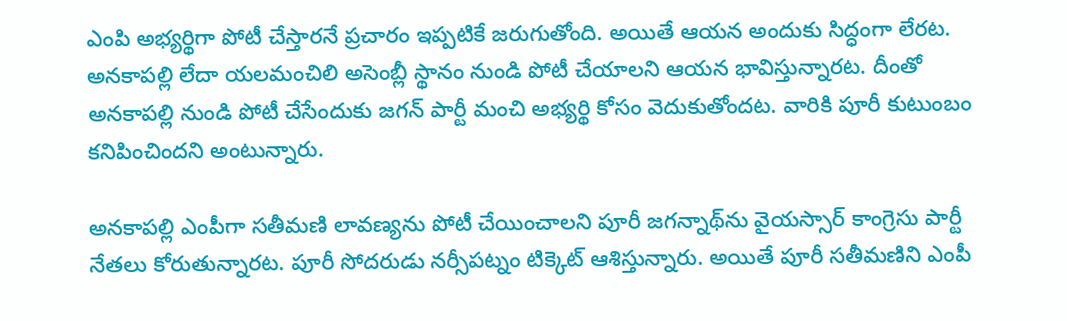ఎంపి అభ్యర్థిగా పోటీ చేస్తారనే ప్రచారం ఇప్పటికే జరుగుతోంది. అయితే ఆయన అందుకు సిద్ధంగా లేరట. అనకాపల్లి లేదా యలమంచిలి అసెంబ్లీ స్థానం నుండి పోటీ చేయాలని ఆయన భావిస్తున్నారట. దీంతో అనకాపల్లి నుండి పోటీ చేసేందుకు జగన్ పార్టీ మంచి అభ్యర్థి కోసం వెదుకుతోందట. వారికి పూరీ కుటుంబం కనిపించిందని అంటున్నారు.

అనకాపల్లి ఎంపీగా సతీమణి లావణ్యను పోటీ చేయించాలని పూరీ జగన్నాథ్‌ను వైయస్సార్ కాంగ్రెసు పార్టీ నేతలు కోరుతున్నారట. పూరీ సోదరుడు నర్సీపట్నం టిక్కెట్ ఆశిస్తున్నారు. అయితే పూరీ సతీమణిని ఎంపీ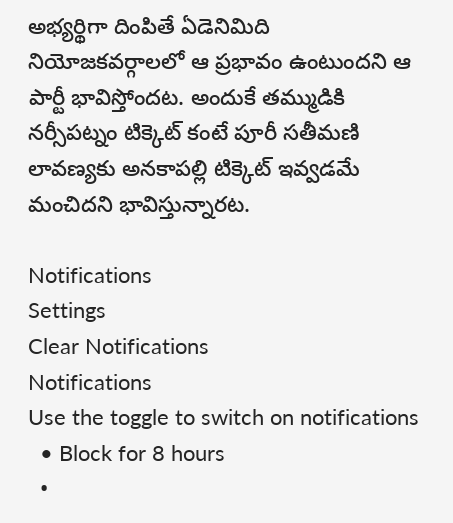అభ్యర్థిగా దింపితే ఏడెనిమిది నియోజకవర్గాలలో ఆ ప్రభావం ఉంటుందని ఆ పార్టీ భావిస్తోందట. అందుకే తమ్ముడికి నర్సీపట్నం టిక్కెట్ కంటే పూరీ సతీమణి లావణ్యకు అనకాపల్లి టిక్కెట్ ఇవ్వడమే మంచిదని భావిస్తున్నారట.

Notifications
Settings
Clear Notifications
Notifications
Use the toggle to switch on notifications
  • Block for 8 hours
  •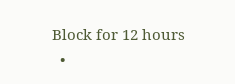Block for 12 hours
  •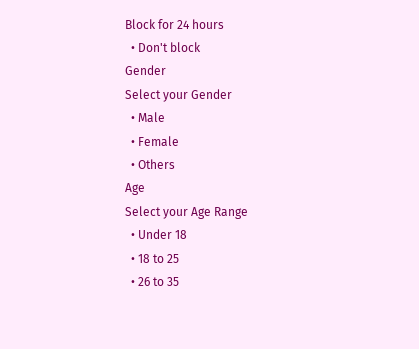Block for 24 hours
  • Don't block
Gender
Select your Gender
  • Male
  • Female
  • Others
Age
Select your Age Range
  • Under 18
  • 18 to 25
  • 26 to 35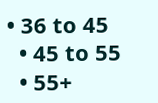• 36 to 45
  • 45 to 55
  • 55+